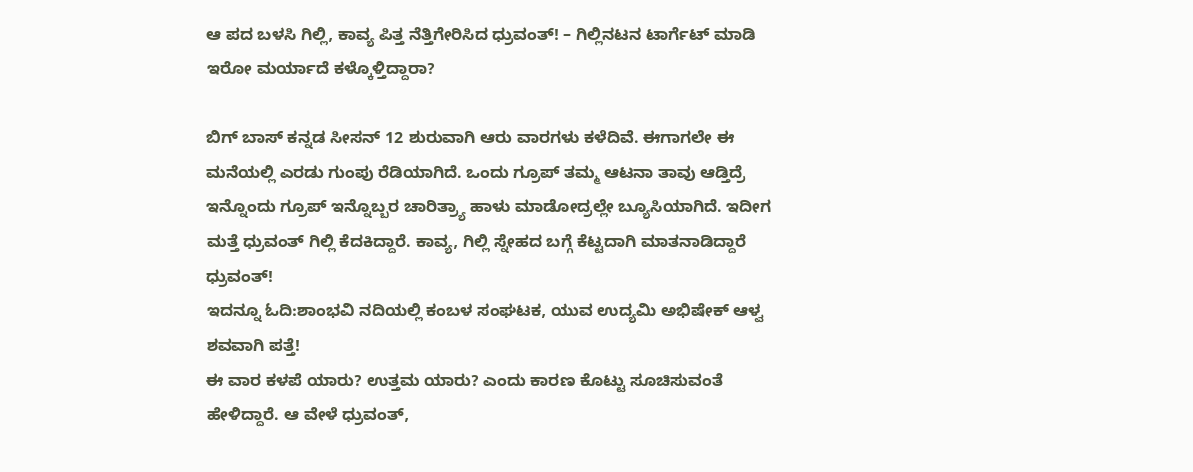ಆ ಪದ ಬಳಸಿ ಗಿಲ್ಲಿ, ಕಾವ್ಯ ಪಿತ್ತ ನೆತ್ತಿಗೇರಿಸಿದ ಧ್ರುವಂತ್! – ಗಿಲ್ಲಿನಟನ ಟಾರ್ಗೆಟ್ ಮಾಡಿ ಇರೋ ಮರ್ಯಾದೆ ಕಳ್ಕೊಳ್ತಿದ್ದಾರಾ?

ಬಿಗ್ ಬಾಸ್ ಕನ್ನಡ ಸೀಸನ್ 12 ಶುರುವಾಗಿ ಆರು ವಾರಗಳು ಕಳೆದಿವೆ. ಈಗಾಗಲೇ ಈ ಮನೆಯಲ್ಲಿ ಎರಡು ಗುಂಪು ರೆಡಿಯಾಗಿದೆ. ಒಂದು ಗ್ರೂಪ್ ತಮ್ಮ ಆಟನಾ ತಾವು ಆಡ್ತಿದ್ರೆ ಇನ್ನೊಂದು ಗ್ರೂಪ್ ಇನ್ನೊಬ್ಬರ ಚಾರಿತ್ರ್ಯಾ ಹಾಳು ಮಾಡೋದ್ರಲ್ಲೇ ಬ್ಯೂಸಿಯಾಗಿದೆ. ಇದೀಗ ಮತ್ತೆ ಧ್ರುವಂತ್ ಗಿಲ್ಲಿ ಕೆದಕಿದ್ದಾರೆ. ಕಾವ್ಯ, ಗಿಲ್ಲಿ ಸ್ನೇಹದ ಬಗ್ಗೆ ಕೆಟ್ಟದಾಗಿ ಮಾತನಾಡಿದ್ದಾರೆ ಧ್ರುವಂತ್!
ಇದನ್ನೂ ಓದಿ:ಶಾಂಭವಿ ನದಿಯಲ್ಲಿ ಕಂಬಳ ಸಂಘಟಕ, ಯುವ ಉದ್ಯಮಿ ಅಭಿಷೇಕ್ ಆಳ್ವ ಶವವಾಗಿ ಪತ್ತೆ!
ಈ ವಾರ ಕಳಪೆ ಯಾರು? ಉತ್ತಮ ಯಾರು? ಎಂದು ಕಾರಣ ಕೊಟ್ಟು ಸೂಚಿಸುವಂತೆ ಹೇಳಿದ್ದಾರೆ. ಆ ವೇಳೆ ಧ್ರುವಂತ್,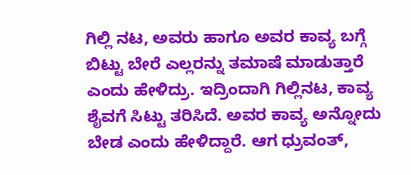ಗಿಲ್ಲಿ ನಟ, ಅವರು ಹಾಗೂ ಅವರ ಕಾವ್ಯ ಬಗ್ಗೆ ಬಿಟ್ಟು ಬೇರೆ ಎಲ್ಲರನ್ನು ತಮಾಷೆ ಮಾಡುತ್ತಾರೆ ಎಂದು ಹೇಳಿದ್ರು. ಇದ್ರಿಂದಾಗಿ ಗಿಲ್ಲಿನಟ, ಕಾವ್ಯ ಶೈವಗೆ ಸಿಟ್ಟು ತರಿಸಿದೆ. ಅವರ ಕಾವ್ಯ ಅನ್ನೋದು ಬೇಡ ಎಂದು ಹೇಳಿದ್ದಾರೆ. ಆಗ ಧ್ರುವಂತ್,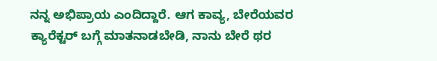ನನ್ನ ಅಭಿಪ್ರಾಯ ಎಂದಿದ್ದಾರೆ. ಆಗ ಕಾವ್ಯ, ಬೇರೆಯವರ ಕ್ಯಾರೆಕ್ಟರ್ ಬಗ್ಗೆ ಮಾತನಾಡಬೇಡಿ, ನಾನು ಬೇರೆ ಥರ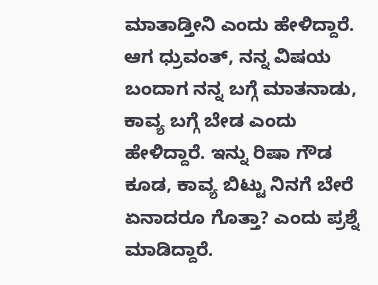ಮಾತಾಡ್ತೀನಿ ಎಂದು ಹೇಳಿದ್ದಾರೆ. ಆಗ ಧ್ರುವಂತ್, ನನ್ನ ವಿಷಯ ಬಂದಾಗ ನನ್ನ ಬಗ್ಗೆ ಮಾತನಾಡು, ಕಾವ್ಯ ಬಗ್ಗೆ ಬೇಡ ಎಂದು ಹೇಳಿದ್ದಾರೆ. ಇನ್ನು ರಿಷಾ ಗೌಡ ಕೂಡ, ಕಾವ್ಯ ಬಿಟ್ಟು ನಿನಗೆ ಬೇರೆ ಏನಾದರೂ ಗೊತ್ತಾ? ಎಂದು ಪ್ರಶ್ನೆ ಮಾಡಿದ್ದಾರೆ.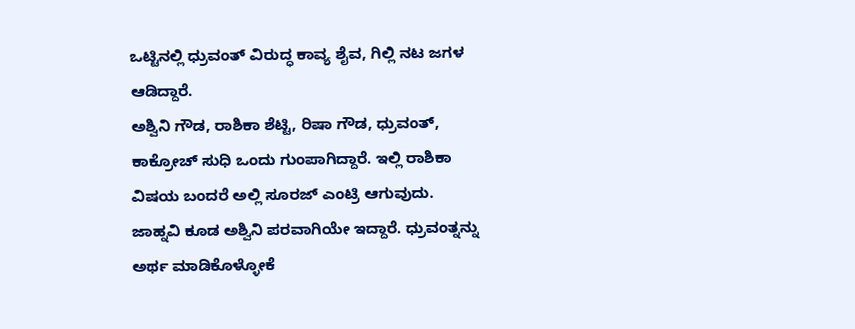ಒಟ್ಟಿನಲ್ಲಿ ಧ್ರುವಂತ್ ವಿರುದ್ಧ ಕಾವ್ಯ ಶೈವ, ಗಿಲ್ಲಿ ನಟ ಜಗಳ ಆಡಿದ್ದಾರೆ.
ಅಶ್ವಿನಿ ಗೌಡ, ರಾಶಿಕಾ ಶೆಟ್ಟಿ, ರಿಷಾ ಗೌಡ, ಧ್ರುವಂತ್, ಕಾಕ್ರೋಚ್ ಸುಧಿ ಒಂದು ಗುಂಪಾಗಿದ್ದಾರೆ. ಇಲ್ಲಿ ರಾಶಿಕಾ ವಿಷಯ ಬಂದರೆ ಅಲ್ಲಿ ಸೂರಜ್ ಎಂಟ್ರಿ ಆಗುವುದು. ಜಾಹ್ನವಿ ಕೂಡ ಅಶ್ವಿನಿ ಪರವಾಗಿಯೇ ಇದ್ದಾರೆ. ಧ್ರುವಂತ್ನನ್ನು ಅರ್ಥ ಮಾಡಿಕೊಳ್ಳೋಕೆ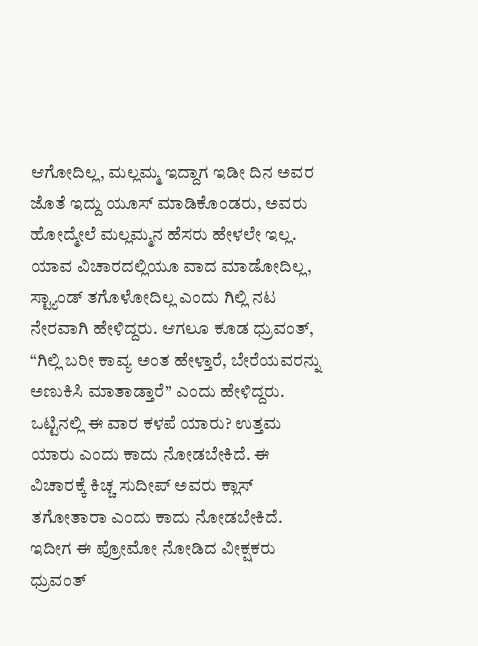ಆಗೋದಿಲ್ಲ, ಮಲ್ಲಮ್ಮ ಇದ್ದಾಗ ಇಡೀ ದಿನ ಅವರ ಜೊತೆ ಇದ್ದು ಯೂಸ್ ಮಾಡಿಕೊಂಡರು, ಅವರು ಹೋದ್ಮೇಲೆ ಮಲ್ಲಮ್ಮನ ಹೆಸರು ಹೇಳಲೇ ಇಲ್ಲ. ಯಾವ ವಿಚಾರದಲ್ಲಿಯೂ ವಾದ ಮಾಡೋದಿಲ್ಲ, ಸ್ಟ್ಯಾಂಡ್ ತಗೊಳೋದಿಲ್ಲ ಎಂದು ಗಿಲ್ಲಿ ನಟ ನೇರವಾಗಿ ಹೇಳಿದ್ದರು. ಆಗಲೂ ಕೂಡ ಧ್ರುವಂತ್, “ಗಿಲ್ಲಿ ಬರೀ ಕಾವ್ಯ ಅಂತ ಹೇಳ್ತಾರೆ, ಬೇರೆಯವರನ್ನು ಅಣುಕಿಸಿ ಮಾತಾಡ್ತಾರೆ” ಎಂದು ಹೇಳಿದ್ದರು. ಒಟ್ಟಿನಲ್ಲಿ ಈ ವಾರ ಕಳಪೆ ಯಾರು? ಉತ್ತಮ ಯಾರು ಎಂದು ಕಾದು ನೋಡಬೇಕಿದೆ. ಈ ವಿಚಾರಕ್ಕೆ ಕಿಚ್ಚ ಸುದೀಪ್ ಅವರು ಕ್ಲಾಸ್ ತಗೋತಾರಾ ಎಂದು ಕಾದು ನೋಡಬೇಕಿದೆ. ಇದೀಗ ಈ ಪ್ರೋಮೋ ನೋಡಿದ ವೀಕ್ಷಕರು ಧ್ರುವಂತ್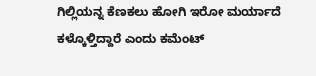ಗಿಲ್ಲಿಯನ್ನ ಕೆಣಕಲು ಹೋಗಿ ಇರೋ ಮರ್ಯಾದೆ ಕಳ್ಕೊಳ್ತಿದ್ದಾರೆ ಎಂದು ಕಮೆಂಟ್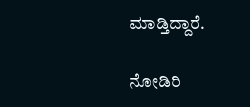ಮಾಡ್ತಿದ್ದಾರೆ.

ನೋಡಿರಿ